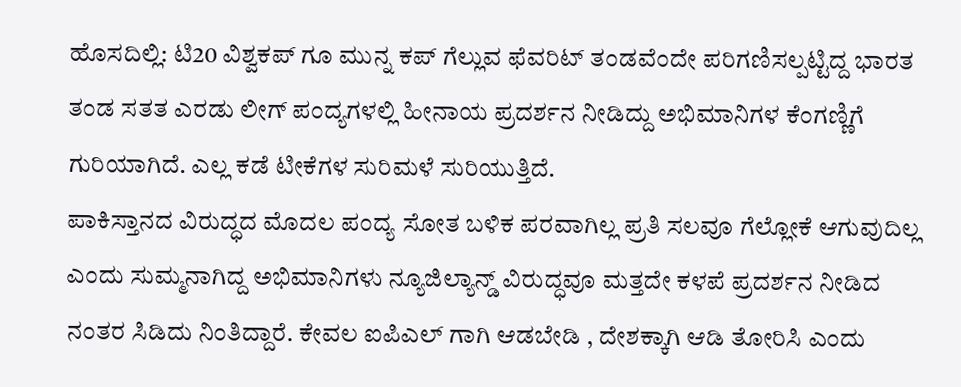ಹೊಸದಿಲ್ಲಿ: ಟಿ20 ವಿಶ್ವಕಪ್ ಗೂ ಮುನ್ನ ಕಪ್ ಗೆಲ್ಲುವ ಫೆವರಿಟ್ ತಂಡವೆಂದೇ ಪರಿಗಣಿಸಲ್ಪಟ್ಟಿದ್ದ ಭಾರತ ತಂಡ ಸತತ ಎರಡು ಲೀಗ್ ಪಂದ್ಯಗಳಲ್ಲಿ ಹೀನಾಯ ಪ್ರದರ್ಶನ ನೀಡಿದ್ದು ಅಭಿಮಾನಿಗಳ ಕೆಂಗಣ್ಣಿಗೆ ಗುರಿಯಾಗಿದೆ. ಎಲ್ಲ ಕಡೆ ಟೀಕೆಗಳ ಸುರಿಮಳೆ ಸುರಿಯುತ್ತಿದೆ.
ಪಾಕಿಸ್ತಾನದ ವಿರುದ್ಧದ ಮೊದಲ ಪಂದ್ಯ ಸೋತ ಬಳಿಕ ಪರವಾಗಿಲ್ಲ ಪ್ರತಿ ಸಲವೂ ಗೆಲ್ಲೋಕೆ ಆಗುವುದಿಲ್ಲ ಎಂದು ಸುಮ್ಮನಾಗಿದ್ದ ಅಭಿಮಾನಿಗಳು ನ್ಯೂಜಿಲ್ಯಾನ್ಡ್ ವಿರುದ್ಧವೂ ಮತ್ತದೇ ಕಳಪೆ ಪ್ರದರ್ಶನ ನೀಡಿದ ನಂತರ ಸಿಡಿದು ನಿಂತಿದ್ದಾರೆ. ಕೇವಲ ಐಪಿಎಲ್ ಗಾಗಿ ಆಡಬೇಡಿ , ದೇಶಕ್ಕಾಗಿ ಆಡಿ ತೋರಿಸಿ ಎಂದು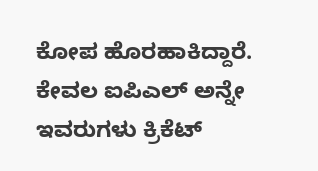ಕೋಪ ಹೊರಹಾಕಿದ್ದಾರೆ.
ಕೇವಲ ಐಪಿಎಲ್ ಅನ್ನೇ ಇವರುಗಳು ಕ್ರಿಕೆಟ್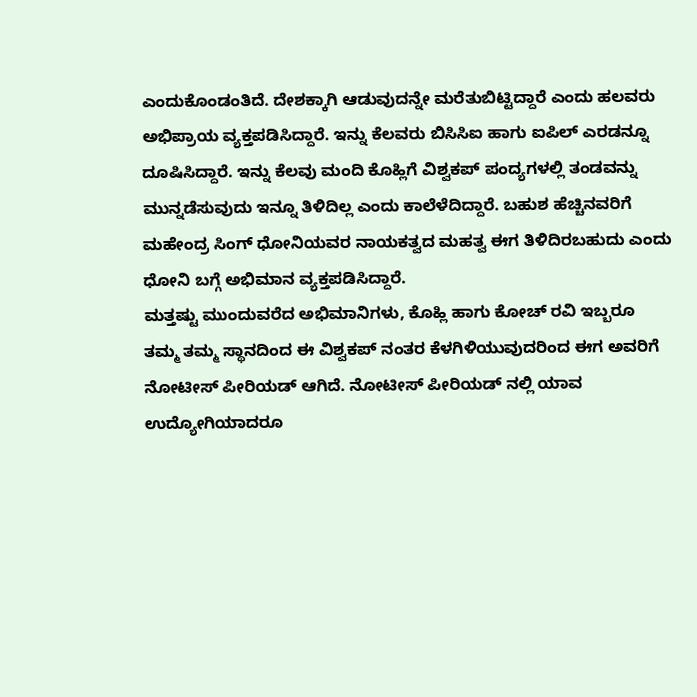ಎಂದುಕೊಂಡಂತಿದೆ. ದೇಶಕ್ಕಾಗಿ ಆಡುವುದನ್ನೇ ಮರೆತುಬಿಟ್ಟಿದ್ದಾರೆ ಎಂದು ಹಲವರು ಅಭಿಪ್ರಾಯ ವ್ಯಕ್ತಪಡಿಸಿದ್ದಾರೆ. ಇನ್ನು ಕೆಲವರು ಬಿಸಿಸಿಐ ಹಾಗು ಐಪಿಲ್ ಎರಡನ್ನೂ ದೂಷಿಸಿದ್ದಾರೆ. ಇನ್ನು ಕೆಲವು ಮಂದಿ ಕೊಹ್ಲಿಗೆ ವಿಶ್ವಕಪ್ ಪಂದ್ಯಗಳಲ್ಲಿ ತಂಡವನ್ನು ಮುನ್ನಡೆಸುವುದು ಇನ್ನೂ ತಿಳಿದಿಲ್ಲ ಎಂದು ಕಾಲೆಳೆದಿದ್ದಾರೆ. ಬಹುಶ ಹೆಚ್ಚಿನವರಿಗೆ ಮಹೇಂದ್ರ ಸಿಂಗ್ ಧೋನಿಯವರ ನಾಯಕತ್ವದ ಮಹತ್ವ ಈಗ ತಿಳಿದಿರಬಹುದು ಎಂದು ಧೋನಿ ಬಗ್ಗೆ ಅಭಿಮಾನ ವ್ಯಕ್ತಪಡಿಸಿದ್ದಾರೆ.
ಮತ್ತಷ್ಟು ಮುಂದುವರೆದ ಅಭಿಮಾನಿಗಳು, ಕೊಹ್ಲಿ ಹಾಗು ಕೋಚ್ ರವಿ ಇಬ್ಬರೂ ತಮ್ಮ ತಮ್ಮ ಸ್ಥಾನದಿಂದ ಈ ವಿಶ್ವಕಪ್ ನಂತರ ಕೆಳಗಿಳಿಯುವುದರಿಂದ ಈಗ ಅವರಿಗೆ ನೋಟೀಸ್ ಪೀರಿಯಡ್ ಆಗಿದೆ. ನೋಟೀಸ್ ಪೀರಿಯಡ್ ನಲ್ಲಿ ಯಾವ ಉದ್ಯೋಗಿಯಾದರೂ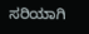ಸರಿಯಾಗಿ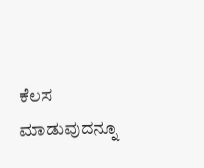ಕೆಲಸ ಮಾಡುವುದನ್ನೂ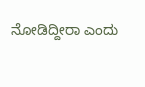ನೋಡಿದ್ದೀರಾ ಎಂದು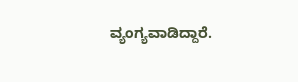ವ್ಯಂಗ್ಯವಾಡಿದ್ದಾರೆ.